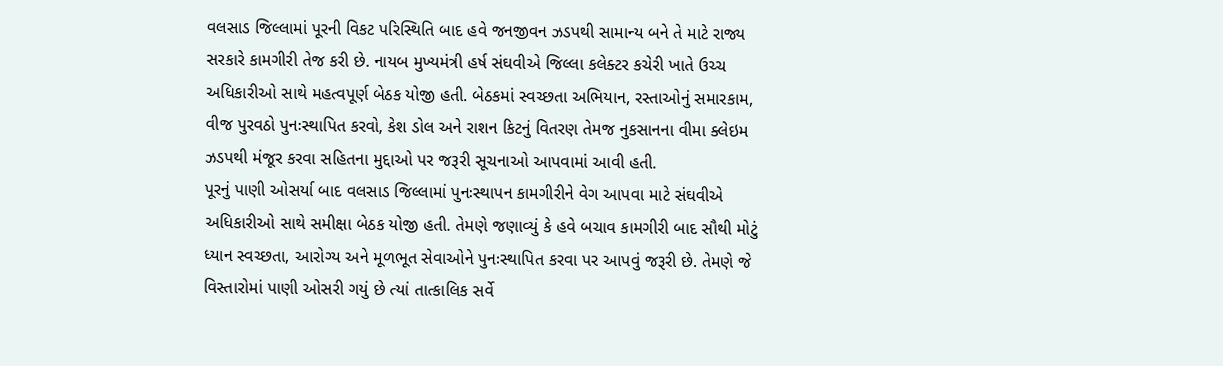વલસાડ જિલ્લામાં પૂરની વિકટ પરિસ્થિતિ બાદ હવે જનજીવન ઝડપથી સામાન્ય બને તે માટે રાજ્ય સરકારે કામગીરી તેજ કરી છે. નાયબ મુખ્યમંત્રી હર્ષ સંઘવીએ જિલ્લા કલેક્ટર કચેરી ખાતે ઉચ્ચ અધિકારીઓ સાથે મહત્વપૂર્ણ બેઠક યોજી હતી. બેઠકમાં સ્વચ્છતા અભિયાન, રસ્તાઓનું સમારકામ, વીજ પુરવઠો પુનઃસ્થાપિત કરવો, કેશ ડોલ અને રાશન કિટનું વિતરણ તેમજ નુકસાનના વીમા ક્લેઇમ ઝડપથી મંજૂર કરવા સહિતના મુદ્દાઓ પર જરૂરી સૂચનાઓ આપવામાં આવી હતી.
પૂરનું પાણી ઓસર્યા બાદ વલસાડ જિલ્લામાં પુનઃસ્થાપન કામગીરીને વેગ આપવા માટે સંઘવીએ અધિકારીઓ સાથે સમીક્ષા બેઠક યોજી હતી. તેમણે જણાવ્યું કે હવે બચાવ કામગીરી બાદ સૌથી મોટું ધ્યાન સ્વચ્છતા, આરોગ્ય અને મૂળભૂત સેવાઓને પુનઃસ્થાપિત કરવા પર આપવું જરૂરી છે. તેમણે જે વિસ્તારોમાં પાણી ઓસરી ગયું છે ત્યાં તાત્કાલિક સર્વે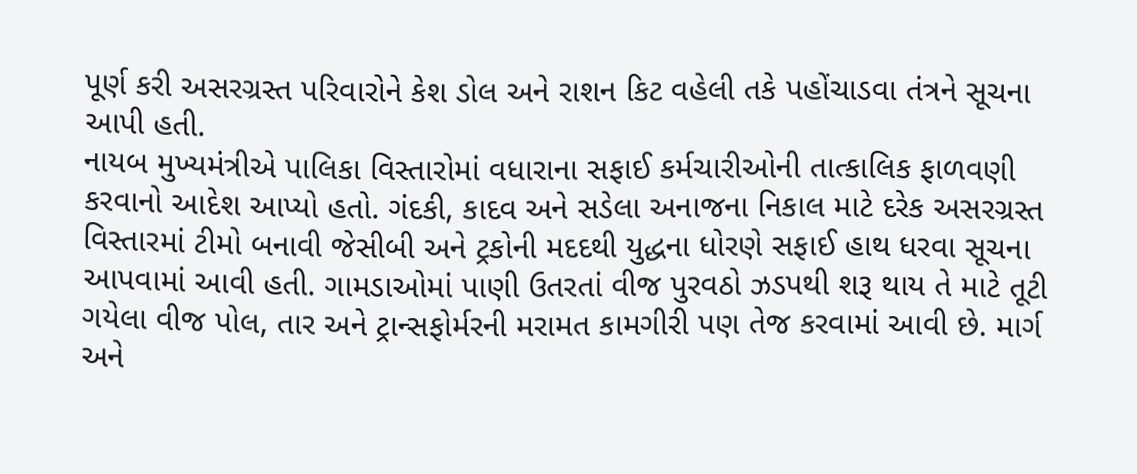પૂર્ણ કરી અસરગ્રસ્ત પરિવારોને કેશ ડોલ અને રાશન કિટ વહેલી તકે પહોંચાડવા તંત્રને સૂચના આપી હતી.
નાયબ મુખ્યમંત્રીએ પાલિકા વિસ્તારોમાં વધારાના સફાઈ કર્મચારીઓની તાત્કાલિક ફાળવણી કરવાનો આદેશ આપ્યો હતો. ગંદકી, કાદવ અને સડેલા અનાજના નિકાલ માટે દરેક અસરગ્રસ્ત વિસ્તારમાં ટીમો બનાવી જેસીબી અને ટ્રકોની મદદથી યુદ્ધના ધોરણે સફાઈ હાથ ધરવા સૂચના આપવામાં આવી હતી. ગામડાઓમાં પાણી ઉતરતાં વીજ પુરવઠો ઝડપથી શરૂ થાય તે માટે તૂટી ગયેલા વીજ પોલ, તાર અને ટ્રાન્સફોર્મરની મરામત કામગીરી પણ તેજ કરવામાં આવી છે. માર્ગ અને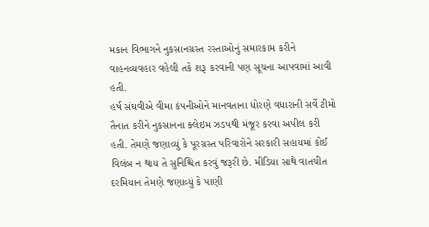મકાન વિભાગને નુકસાનગ્રસ્ત રસ્તાઓનું સમારકામ કરીને વાહનવ્યવહાર વહેલી તકે શરૂ કરવાની પણ સૂચના આપવામાં આવી હતી.
હર્ષ સંઘવીએ વીમા કંપનીઓને માનવતાના ધોરણે વધારાની સર્વે ટીમો તૈનાત કરીને નુકસાનના ક્લેઇમ ઝડપથી મંજૂર કરવા અપીલ કરી હતી. તેમણે જણાવ્યું કે પૂરગ્રસ્ત પરિવારોને સરકારી સહાયમાં કોઈ વિલંબ ન થાય તે સુનિશ્ચિત કરવું જરૂરી છે. મીડિયા સાથે વાતચીત દરમિયાન તેમણે જણાવ્યું કે પાણી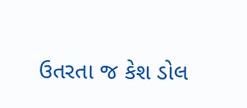ઉતરતા જ કેશ ડોલ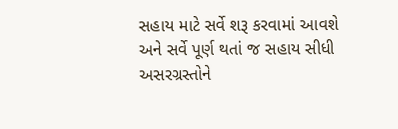સહાય માટે સર્વે શરૂ કરવામાં આવશે અને સર્વે પૂર્ણ થતાં જ સહાય સીધી અસરગ્રસ્તોને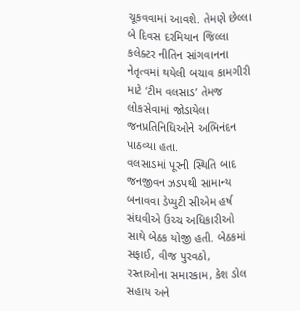ચૂકવવામાં આવશે. તેમણે છેલ્લા બે દિવસ દરમિયાન જિલ્લા કલેક્ટર નીતિન સાંગવાનના નેતૃત્વમાં થયેલી બચાવ કામગીરી માટે ‘ટીમ વલસાડ’ તેમજ લોકસેવામાં જોડાયેલા જનપ્રતિનિધિઓને અભિનંદન પાઠવ્યા હતા.
વલસાડમાં પૂરની સ્થિતિ બાદ જનજીવન ઝડપથી સામાન્ય બનાવવા ડેપ્યુટી સીએમ હર્ષ સંઘવીએ ઉચ્ચ અધિકારીઓ સાથે બેઠક યોજી હતી. બેઠકમાં સફાઈ, વીજ પુરવઠો, રસ્તાઓના સમારકામ, કેશ ડોલ સહાય અને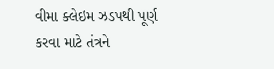વીમા ક્લેઇમ ઝડપથી પૂર્ણ કરવા માટે તંત્રને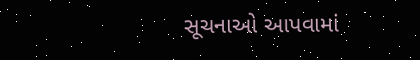સૂચનાઓ આપવામાં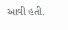આવી હતી.